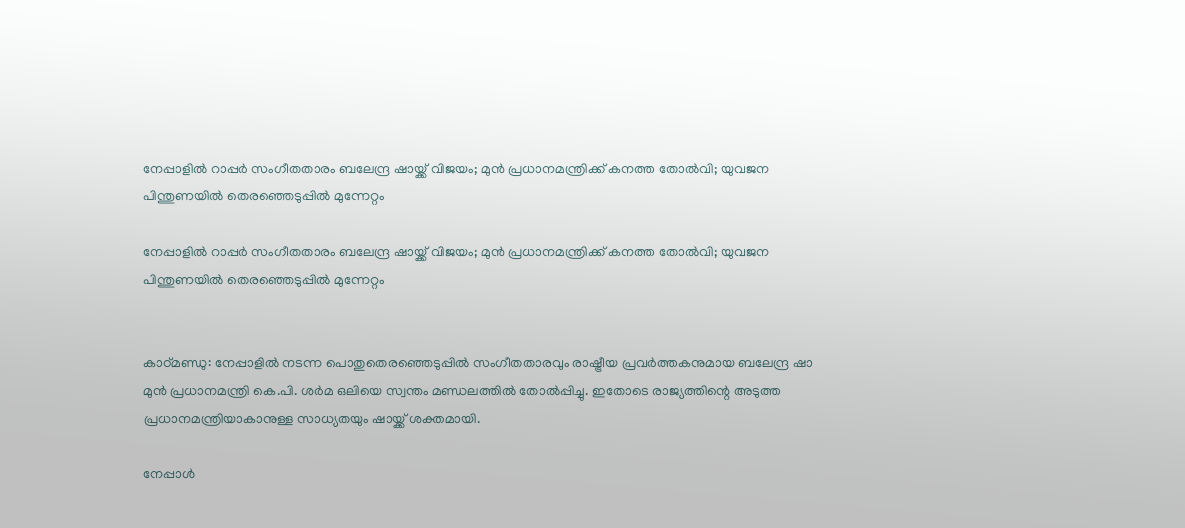നേപ്പാളിൽ റാപ്പർ സംഗീതതാരം ബലേന്ദ്ര ഷായ്ക്ക് വിജയം; മുൻ പ്രധാനമന്ത്രിക്ക് കനത്ത തോൽവി; യുവജന പിന്തുണയിൽ തെരഞ്ഞെടുപ്പിൽ മുന്നേറ്റം

നേപ്പാളിൽ റാപ്പർ സംഗീതതാരം ബലേന്ദ്ര ഷായ്ക്ക് വിജയം; മുൻ പ്രധാനമന്ത്രിക്ക് കനത്ത തോൽവി; യുവജന പിന്തുണയിൽ തെരഞ്ഞെടുപ്പിൽ മുന്നേറ്റം


കാഠ്മണ്ഡു: നേപ്പാളിൽ നടന്ന പൊതുതെരഞ്ഞെടുപ്പിൽ സംഗീതതാരവും രാഷ്ട്രീയ പ്രവർത്തകനുമായ ബലേന്ദ്ര ഷാ മുൻ പ്രധാനമന്ത്രി കെ.പി. ശർമ ഒലിയെ സ്വന്തം മണ്ഡലത്തിൽ തോൽപ്പിച്ചു. ഇതോടെ രാജ്യത്തിന്റെ അടുത്ത പ്രധാനമന്ത്രിയാകാനുള്ള സാധ്യതയും ഷായ്ക്ക് ശക്തമായി.

നേപ്പാൾ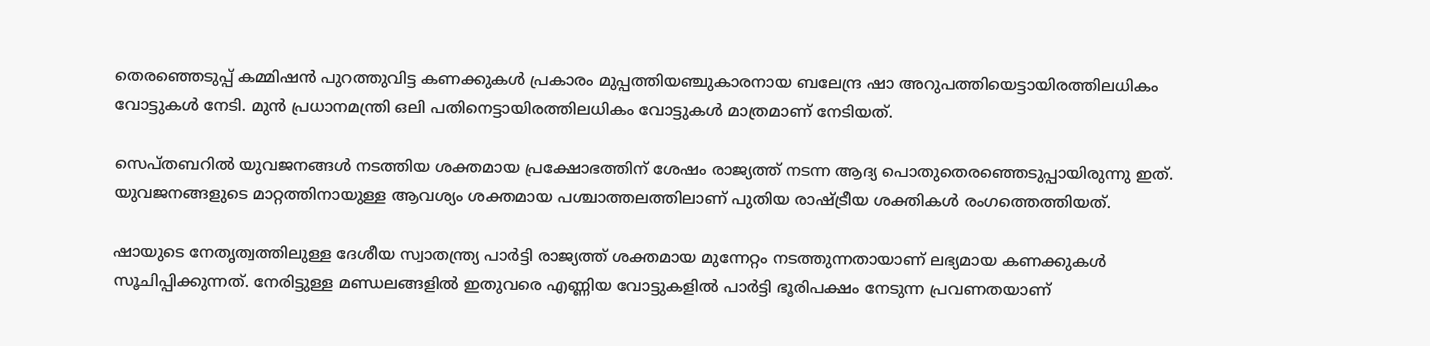തെരഞ്ഞെടുപ്പ് കമ്മിഷൻ പുറത്തുവിട്ട കണക്കുകൾ പ്രകാരം മുപ്പത്തിയഞ്ചുകാരനായ ബലേന്ദ്ര ഷാ അറുപത്തിയെട്ടായിരത്തിലധികം വോട്ടുകൾ നേടി. മുൻ പ്രധാനമന്ത്രി ഒലി പതിനെട്ടായിരത്തിലധികം വോട്ടുകൾ മാത്രമാണ് നേടിയത്.

സെപ്തബറിൽ യുവജനങ്ങൾ നടത്തിയ ശക്തമായ പ്രക്ഷോഭത്തിന് ശേഷം രാജ്യത്ത് നടന്ന ആദ്യ പൊതുതെരഞ്ഞെടുപ്പായിരുന്നു ഇത്. യുവജനങ്ങളുടെ മാറ്റത്തിനായുള്ള ആവശ്യം ശക്തമായ പശ്ചാത്തലത്തിലാണ് പുതിയ രാഷ്ട്രീയ ശക്തികൾ രംഗത്തെത്തിയത്.

ഷായുടെ നേതൃത്വത്തിലുള്ള ദേശീയ സ്വാതന്ത്ര്യ പാർട്ടി രാജ്യത്ത് ശക്തമായ മുന്നേറ്റം നടത്തുന്നതായാണ് ലഭ്യമായ കണക്കുകൾ സൂചിപ്പിക്കുന്നത്. നേരിട്ടുള്ള മണ്ഡലങ്ങളിൽ ഇതുവരെ എണ്ണിയ വോട്ടുകളിൽ പാർട്ടി ഭൂരിപക്ഷം നേടുന്ന പ്രവണതയാണ്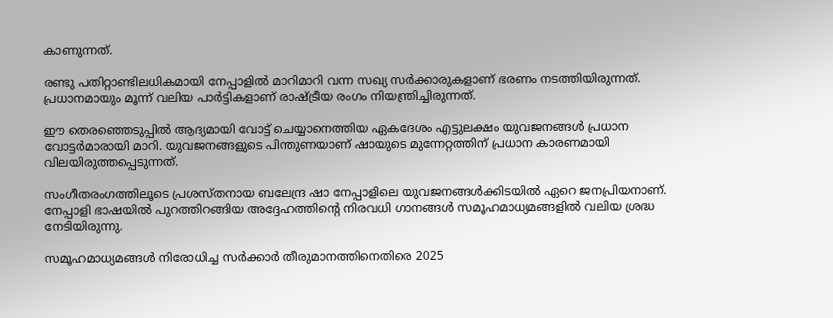കാണുന്നത്.

രണ്ടു പതിറ്റാണ്ടിലധികമായി നേപ്പാളിൽ മാറിമാറി വന്ന സഖ്യ സർക്കാരുകളാണ് ഭരണം നടത്തിയിരുന്നത്. പ്രധാനമായും മൂന്ന് വലിയ പാർട്ടികളാണ് രാഷ്ട്രീയ രംഗം നിയന്ത്രിച്ചിരുന്നത്.

ഈ തെരഞ്ഞെടുപ്പിൽ ആദ്യമായി വോട്ട് ചെയ്യാനെത്തിയ ഏകദേശം എട്ടുലക്ഷം യുവജനങ്ങൾ പ്രധാന വോട്ടർമാരായി മാറി. യുവജനങ്ങളുടെ പിന്തുണയാണ് ഷായുടെ മുന്നേറ്റത്തിന് പ്രധാന കാരണമായി വിലയിരുത്തപ്പെടുന്നത്.

സംഗീതരംഗത്തിലൂടെ പ്രശസ്തനായ ബലേന്ദ്ര ഷാ നേപ്പാളിലെ യുവജനങ്ങൾക്കിടയിൽ ഏറെ ജനപ്രിയനാണ്. നേപ്പാളി ഭാഷയിൽ പുറത്തിറങ്ങിയ അദ്ദേഹത്തിന്റെ നിരവധി ഗാനങ്ങൾ സമൂഹമാധ്യമങ്ങളിൽ വലിയ ശ്രദ്ധ നേടിയിരുന്നു.

സമൂഹമാധ്യമങ്ങൾ നിരോധിച്ച സർക്കാർ തീരുമാനത്തിനെതിരെ 2025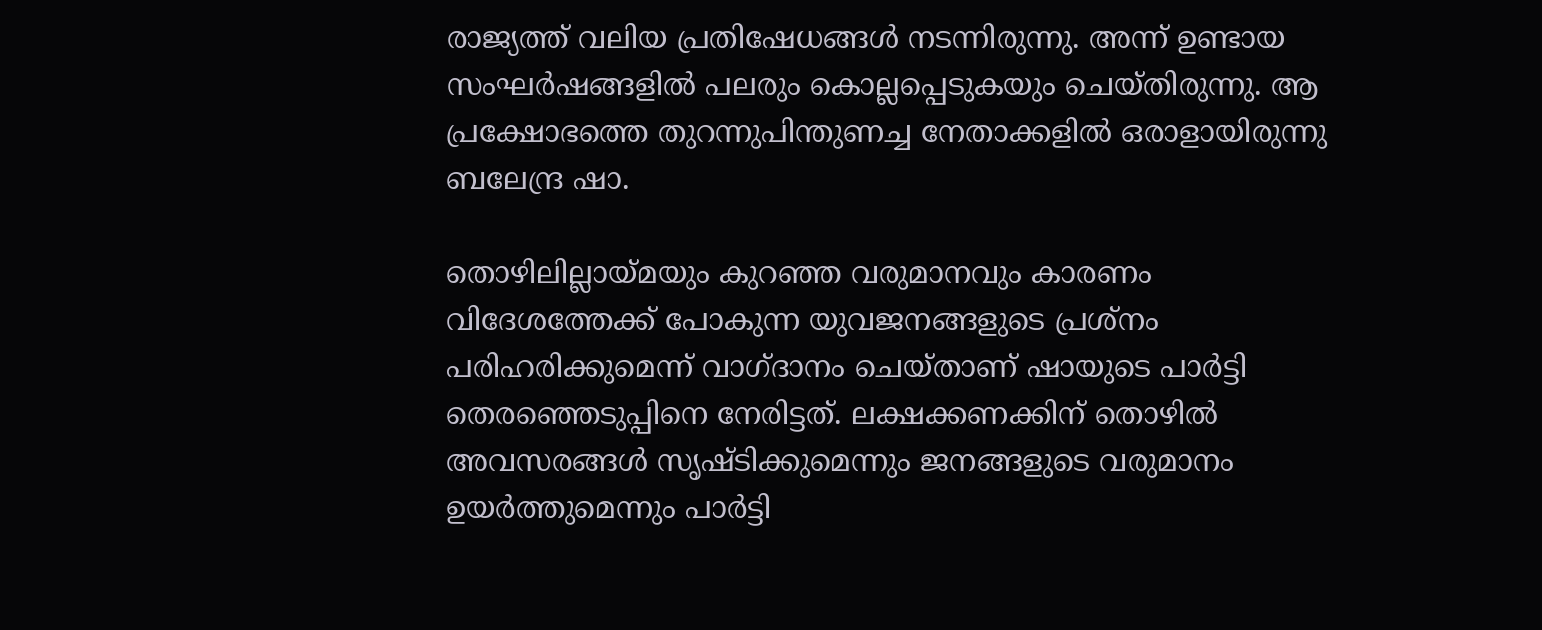രാജ്യത്ത് വലിയ പ്രതിഷേധങ്ങൾ നടന്നിരുന്നു. അന്ന് ഉണ്ടായ സംഘർഷങ്ങളിൽ പലരും കൊല്ലപ്പെടുകയും ചെയ്തിരുന്നു. ആ പ്രക്ഷോഭത്തെ തുറന്നുപിന്തുണച്ച നേതാക്കളിൽ ഒരാളായിരുന്നു ബലേന്ദ്ര ഷാ.

തൊഴിലില്ലായ്മയും കുറഞ്ഞ വരുമാനവും കാരണം വിദേശത്തേക്ക് പോകുന്ന യുവജനങ്ങളുടെ പ്രശ്‌നം പരിഹരിക്കുമെന്ന് വാഗ്ദാനം ചെയ്താണ് ഷായുടെ പാർട്ടി തെരഞ്ഞെടുപ്പിനെ നേരിട്ടത്. ലക്ഷക്കണക്കിന് തൊഴിൽ അവസരങ്ങൾ സൃഷ്ടിക്കുമെന്നും ജനങ്ങളുടെ വരുമാനം ഉയർത്തുമെന്നും പാർട്ടി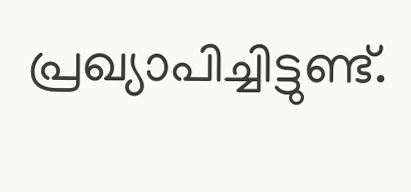പ്രഖ്യാപിച്ചിട്ടുണ്ട്.